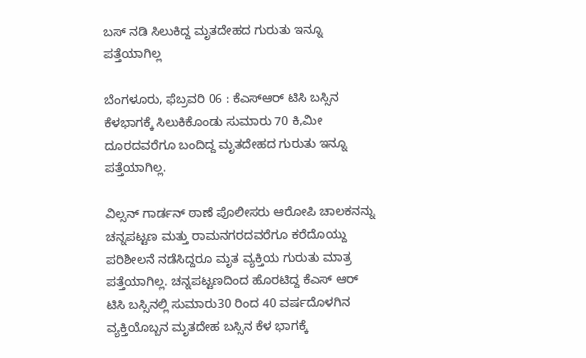ಬಸ್ ನಡಿ ಸಿಲುಕಿದ್ದ ಮೃತದೇಹದ ಗುರುತು ಇನ್ನೂ ಪತ್ತೆಯಾಗಿಲ್ಲ

ಬೆಂಗಳೂರು, ಫೆಬ್ರವರಿ 06 : ಕೆಎಸ್ಆರ್ ಟಿಸಿ ಬಸ್ಸಿನ ಕೆಳಭಾಗಕ್ಕೆ ಸಿಲುಕಿಕೊಂಡು ಸುಮಾರು 70 ಕಿ,ಮೀ ದೂರದವರೆಗೂ ಬಂದಿದ್ದ ಮೃತದೇಹದ ಗುರುತು ಇನ್ನೂ ಪತ್ತೆಯಾಗಿಲ್ಲ.

ವಿಲ್ಸನ್ ಗಾರ್ಡನ್ ಠಾಣೆ ಪೊಲೀಸರು ಆರೋಪಿ ಚಾಲಕನನ್ನು ಚನ್ನಪಟ್ಟಣ ಮತ್ತು ರಾಮನಗರದವರೆಗೂ ಕರೆದೊಯ್ದು ಪರಿಶೀಲನೆ ನಡೆಸಿದ್ದರೂ ಮೃತ ವ್ಯಕ್ತಿಯ ಗುರುತು ಮಾತ್ರ ಪತ್ತೆಯಾಗಿಲ್ಲ. ಚನ್ನಪಟ್ಟಣದಿಂದ ಹೊರಟಿದ್ದ ಕೆಎಸ್ ಆರ್ ಟಿಸಿ ಬಸ್ಸಿನಲ್ಲಿ ಸುಮಾರು30 ರಿಂದ 40 ವರ್ಷದೊಳಗಿನ ವ್ಯಕ್ತಿಯೊಬ್ಬನ ಮೃತದೇಹ ಬಸ್ಸಿನ ಕೆಳ ಭಾಗಕ್ಕೆ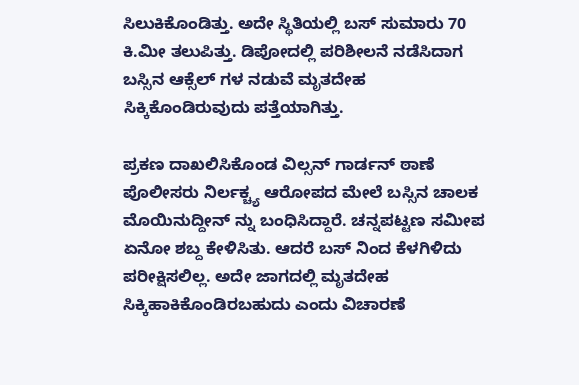ಸಿಲುಕಿಕೊಂಡಿತ್ತು. ಅದೇ ಸ್ಥಿತಿಯಲ್ಲಿ ಬಸ್ ಸುಮಾರು 70 ಕಿ.ಮೀ ತಲುಪಿತ್ತು. ಡಿಪೋದಲ್ಲಿ ಪರಿಶೀಲನೆ ನಡೆಸಿದಾಗ ಬಸ್ಸಿನ ಆಕ್ಸೆಲ್ ಗಳ ನಡುವೆ ಮೃತದೇಹ ಸಿಕ್ಕಿಕೊಂಡಿರುವುದು ಪತ್ತೆಯಾಗಿತ್ತು.

ಪ್ರಕಣ ದಾಖಲಿಸಿಕೊಂಡ ವಿಲ್ಸನ್ ಗಾರ್ಡನ್ ಠಾಣೆ ಪೊಲೀಸರು ನಿರ್ಲಕ್ಚ್ಯ ಆರೋಪದ ಮೇಲೆ ಬಸ್ಸಿನ ಚಾಲಕ ಮೊಯಿನುದ್ದೀನ್ ನ್ನು ಬಂಧಿಸಿದ್ದಾರೆ. ಚನ್ನಪಟ್ಟಣ ಸಮೀಪ ಏನೋ ಶಬ್ದ ಕೇಳಿಸಿತು. ಆದರೆ ಬಸ್ ನಿಂದ ಕೆಳಗಿಳಿದು ಪರೀಕ್ಷಿಸಲಿಲ್ಲ. ಅದೇ ಜಾಗದಲ್ಲಿ ಮೃತದೇಹ ಸಿಕ್ಕಿಹಾಕಿಕೊಂಡಿರಬಹುದು ಎಂದು ವಿಚಾರಣೆ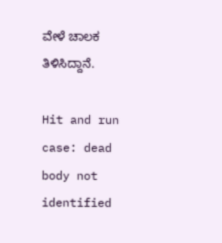ವೇಳೆ ಚಾಲಕ ತಿಳಿಸಿದ್ದಾನೆ.

Hit and run case: dead body not identified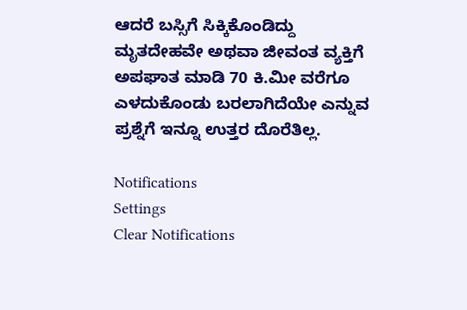ಆದರೆ ಬಸ್ಸಿಗೆ ಸಿಕ್ಕಿಕೊಂಡಿದ್ದು ಮೃತದೇಹವೇ ಅಥವಾ ಜೀವಂತ ವ್ಯಕ್ತಿಗೆ ಅಪಘಾತ ಮಾಡಿ 70 ಕಿ.ಮೀ ವರೆಗೂ ಎಳದುಕೊಂಡು ಬರಲಾಗಿದೆಯೇ ಎನ್ನುವ ಪ್ರಶ್ನೆಗೆ ಇನ್ನೂ ಉತ್ತರ ದೊರೆತಿಲ್ಲ.

Notifications
Settings
Clear Notifications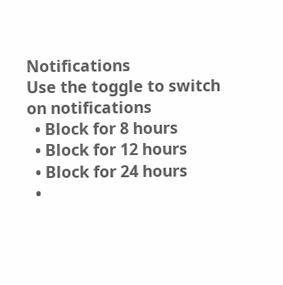Notifications
Use the toggle to switch on notifications
  • Block for 8 hours
  • Block for 12 hours
  • Block for 24 hours
  •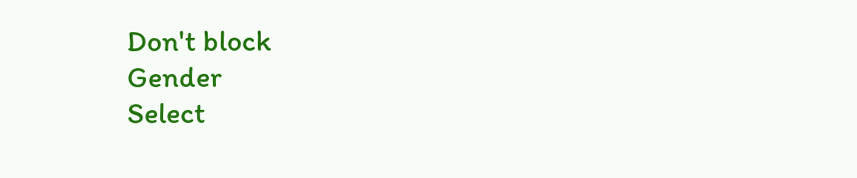Don't block
Gender
Select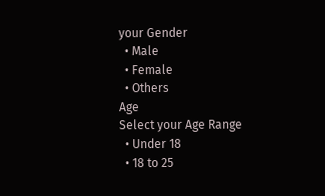your Gender
  • Male
  • Female
  • Others
Age
Select your Age Range
  • Under 18
  • 18 to 25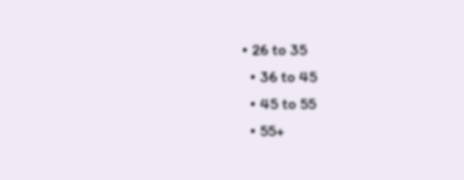• 26 to 35
  • 36 to 45
  • 45 to 55
  • 55+